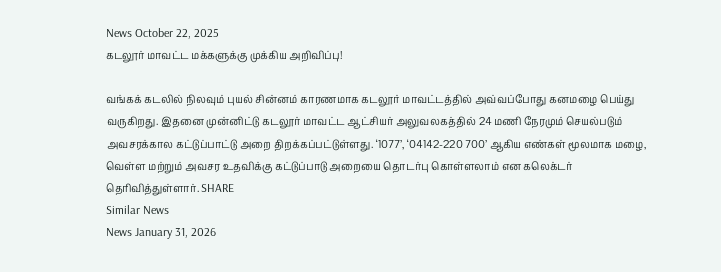News October 22, 2025
கடலூர் மாவட்ட மக்களுக்கு முக்கிய அறிவிப்பு!

வங்கக் கடலில் நிலவும் புயல் சின்னம் காரணமாக கடலூர் மாவட்டத்தில் அவ்வப்போது கனமழை பெய்து வருகிறது. இதனை முன்னிட்டு கடலூர் மாவட்ட ஆட்சியர் அலுவலகத்தில் 24 மணி நேரமும் செயல்படும் அவசரக்கால கட்டுப்பாட்டு அறை திறக்கப்பட்டுள்ளது. ‘1077’, ‘04142-220 700’ ஆகிய எண்கள் மூலமாக மழை, வெள்ள மற்றும் அவசர உதவிக்கு கட்டுப்பாடு அறையை தொடர்பு கொள்ளலாம் என கலெக்டர் தெரிவித்துள்ளார். SHARE
Similar News
News January 31, 2026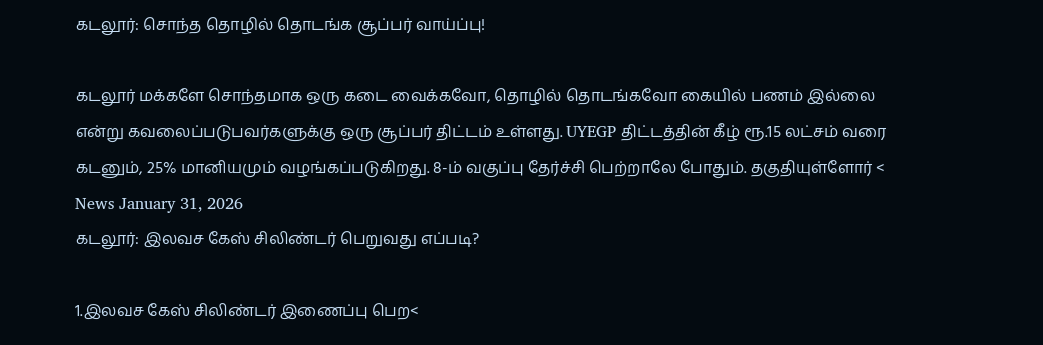கடலூர்: சொந்த தொழில் தொடங்க சூப்பர் வாய்ப்பு!

கடலூர் மக்களே சொந்தமாக ஒரு கடை வைக்கவோ, தொழில் தொடங்கவோ கையில் பணம் இல்லை என்று கவலைப்படுபவர்களுக்கு ஒரு சூப்பர் திட்டம் உள்ளது. UYEGP திட்டத்தின் கீழ் ரூ.15 லட்சம் வரை கடனும், 25% மானியமும் வழங்கப்படுகிறது. 8-ம் வகுப்பு தேர்ச்சி பெற்றாலே போதும். தகுதியுள்ளோர் <
News January 31, 2026
கடலூர்: இலவச கேஸ் சிலிண்டர் பெறுவது எப்படி?

1.இலவச கேஸ் சிலிண்டர் இணைப்பு பெற<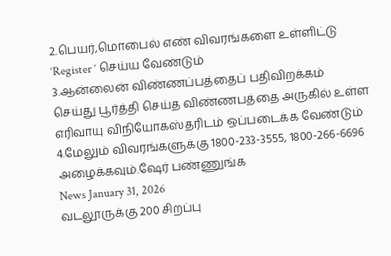2.பெயர்,மொபைல் எண் விவரங்களை உள்ளிட்டு ‘Register ‘ செய்ய வேண்டும்
3.ஆன்லைன் விண்ணப்பத்தைப் பதிவிறக்கம் செய்து பூர்த்தி செய்த விண்ணபத்தை அருகில் உள்ள எரிவாயு விநியோகஸ்தரிடம் ஒப்படைக்க வேண்டும்
4.மேலும் விவரங்களுக்கு 1800-233-3555, 1800-266-6696 அழைக்கவும்.ஷேர் பண்ணுங்க
News January 31, 2026
வடலூருக்கு 200 சிறப்பு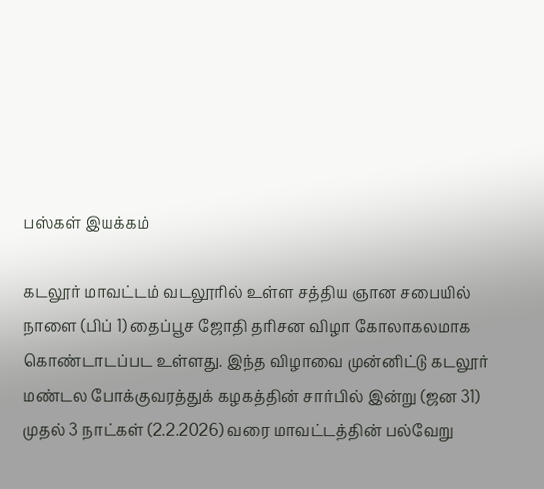பஸ்கள் இயக்கம்

கடலூர் மாவட்டம் வடலூரில் உள்ள சத்திய ஞான சபையில் நாளை (பிப் 1) தைப்பூச ஜோதி தரிசன விழா கோலாகலமாக கொண்டாடப்பட உள்ளது. இந்த விழாவை முன்னிட்டு கடலூர் மண்டல போக்குவரத்துக் கழகத்தின் சார்பில் இன்று (ஜன 31) முதல் 3 நாட்கள் (2.2.2026) வரை மாவட்டத்தின் பல்வேறு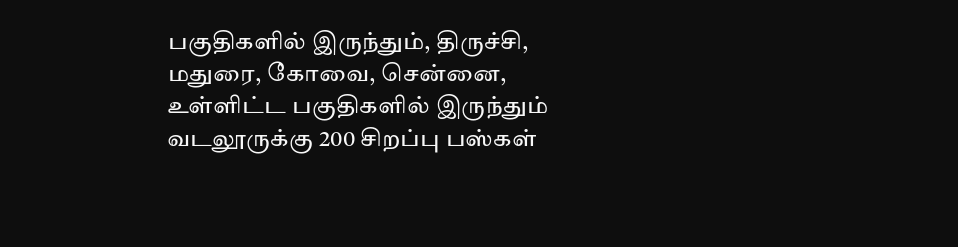பகுதிகளில் இருந்தும், திருச்சி, மதுரை, கோவை, சென்னை, உள்ளிட்ட பகுதிகளில் இருந்தும் வடலூருக்கு 200 சிறப்பு பஸ்கள்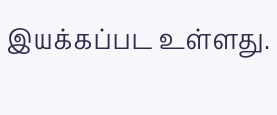இயக்கப்பட உள்ளது.